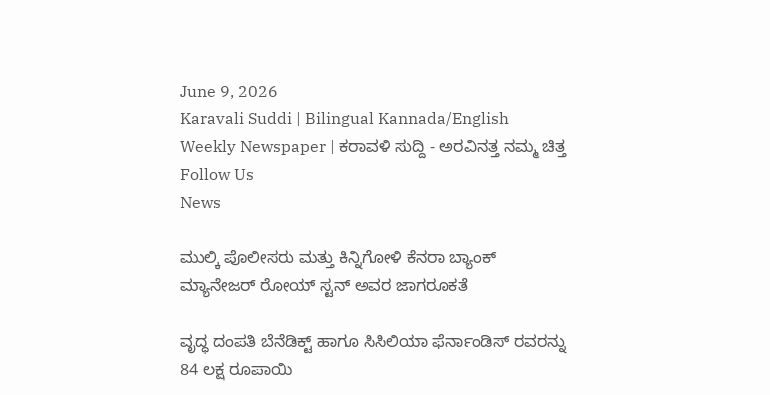June 9, 2026
Karavali Suddi | Bilingual Kannada/English Weekly Newspaper | ಕರಾವಳಿ ಸುದ್ದಿ - ಅರವಿನತ್ತ ನಮ್ಮ ಚಿತ್ತ
Follow Us
News

ಮುಲ್ಕಿ ಪೊಲೀಸರು ಮತ್ತು ಕಿನ್ನಿಗೋಳಿ ಕೆನರಾ ಬ್ಯಾಂಕ್ ಮ್ಯಾನೇಜರ್‌ ರೋಯ್ ಸ್ಟನ್ ಅವರ ಜಾಗರೂಕತೆ

ವೃದ್ಧ ದಂಪತಿ ಬೆನೆಡಿಕ್ಟ್ ಹಾಗೂ ಸಿಸಿಲಿಯಾ ಫೆರ್ನಾಂಡಿಸ್ ರವರನ್ನು 84 ಲಕ್ಷ ರೂಪಾಯಿ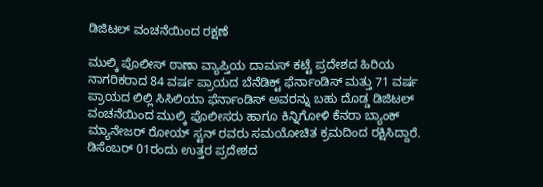ಡಿಜಿಟಲ್ ವಂಚನೆಯಿಂದ ರಕ್ಷಣೆ

ಮುಲ್ಕಿ ಪೊಲೀಸ್ ಠಾಣಾ ವ್ಯಾಪ್ತಿಯ ದಾಮಸ್ ಕಟ್ಟೆ ಪ್ರದೇಶದ ಹಿರಿಯ ನಾಗರಿಕರಾದ 84 ವರ್ಷ ಪ್ರಾಯದ ಬೆನೆಡಿಕ್ಟ್ ಫೆರ್ನಾಂಡಿಸ್ ಮತ್ತು 71 ವರ್ಷ ಪ್ರಾಯದ ಲಿಲ್ಲಿ ಸಿಸಿಲಿಯಾ ಫೆರ್ನಾಂಡಿಸ್ ಅವರನ್ನು ಬಹು ದೊಡ್ಡ ಡಿಜಿಟಲ್ ವಂಚನೆಯಿಂದ ಮುಲ್ಕಿ ಪೊಲೀಸರು ಹಾಗೂ ಕಿನ್ನಿಗೋಳಿ ಕೆನರಾ ಬ್ಯಾಂಕ್ ಮ್ಯಾನೇಜರ್ ರೋಯ್ ಸ್ಟನ್ ರವರು ಸಮಯೋಚಿತ ಕ್ರಮದಿಂದ ರಕ್ಷಿಸಿದ್ದಾರೆ. ಡಿಸೆಂಬರ್ 01ರಂದು ಉತ್ತರ ಪ್ರದೇಶದ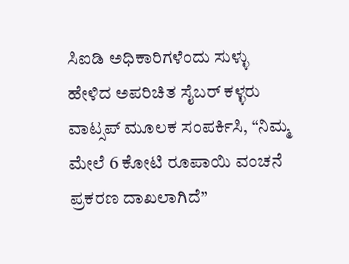ಸಿಐಡಿ ಅಧಿಕಾರಿಗಳೆಂದು ಸುಳ್ಳು ಹೇಳಿದ ಅಪರಿಚಿತ ಸೈಬರ್ ಕಳ್ಳರು ವಾಟ್ಸಪ್‌ ಮೂಲಕ ಸಂಪರ್ಕಿಸಿ, “ನಿಮ್ಮ ಮೇಲೆ 6 ಕೋಟಿ ರೂಪಾಯಿ ವಂಚನೆ ಪ್ರಕರಣ ದಾಖಲಾಗಿದೆ”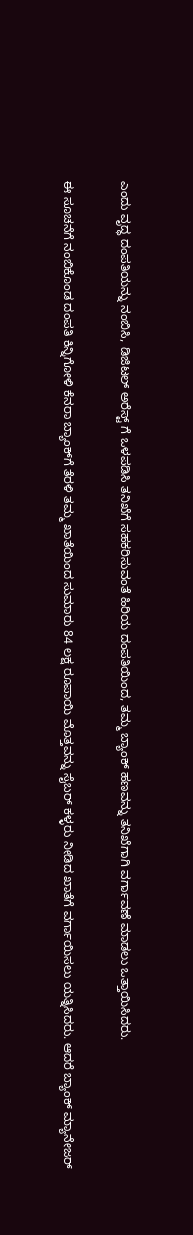ಎಂದು ವೃದ್ಧ ದಂಪತಿಯನ್ನು ನಂಬಿಸಿ, ಡಿಜಿಟಲ್ ಅರೆಸ್ಟ್ ಗೆ ಒಳಪಡಿಸಿ ತನಿಖೆಗೆ ಸಹಕರಿಸುವಂತೆ ಹಿರಿಯ ದಂಪತಿಯಿಂದ, ತಮ್ಮ ಬ್ಯಾಂಕ್ ಹಣವನ್ನು ತನಿಖೆಗಾಗಿ ವರ್ಗಾವಣೆ ಮಾಡಲು ಒತ್ತಾಯಿಸಿದರು.

ಈ ಸೂಚನೆಗೆ ನಂಬಿಕೊಂಡ ದಂಪತಿ ಕಿನ್ನಿಗೋಳಿ ಕೆನರಾ ಬ್ಯಾಂಕ್‌ಗೆ ತೆರಳಿ ತಮ್ಮ ಖಾತೆಯಿಂದ ಸುಮಾರು 84 ಲಕ್ಷ ರೂಪಾಯಿ ಮೊತ್ತವನ್ನು ಸೈಬರ್ ಕಳ್ಳರು ನೀಡಿದ ಖಾತೆಗೆ ವರ್ಗಾಯಿಸಲು ಯತ್ನಿಸಿದರು. ಆದರೆ ಬ್ಯಾಂಕ್ ಮ್ಯಾನೇಜರ್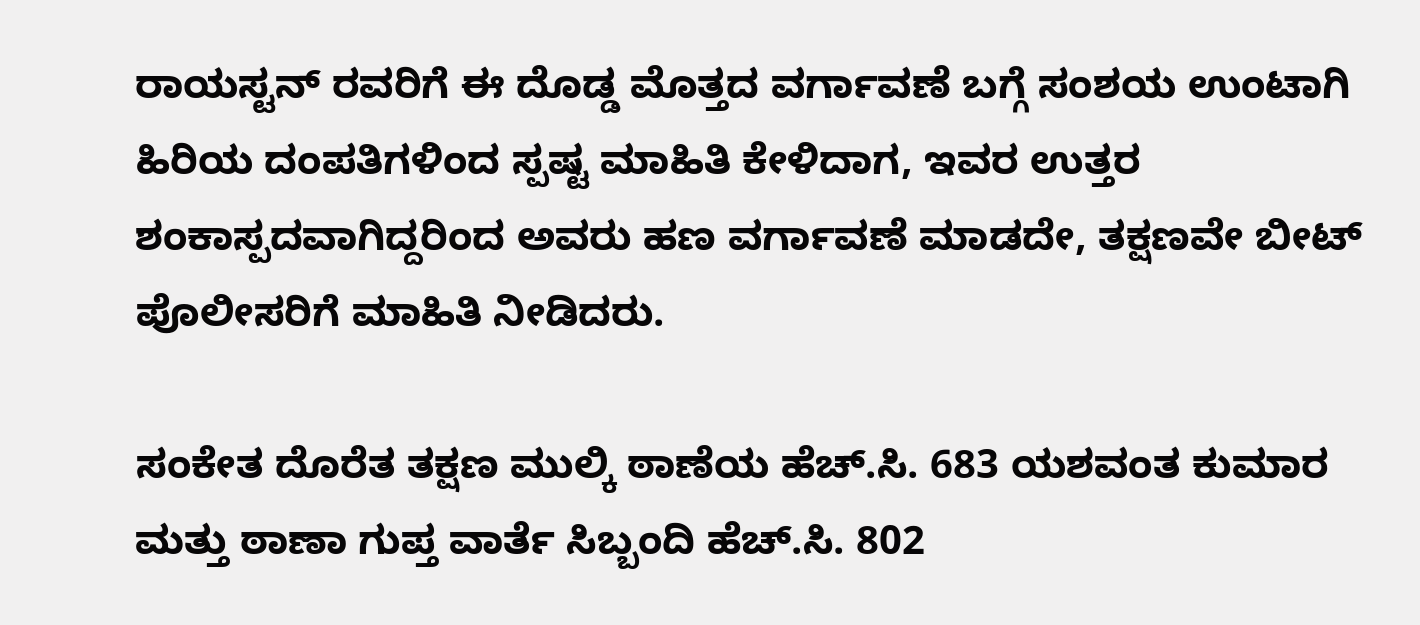ರಾಯಸ್ಟನ್ ರವರಿಗೆ ಈ ದೊಡ್ಡ ಮೊತ್ತದ ವರ್ಗಾವಣೆ ಬಗ್ಗೆ ಸಂಶಯ ಉಂಟಾಗಿ ಹಿರಿಯ ದಂಪತಿಗಳಿಂದ ಸ್ಪಷ್ಟ ಮಾಹಿತಿ ಕೇಳಿದಾಗ, ಇವರ ಉತ್ತರ ಶಂಕಾಸ್ಪದವಾಗಿದ್ದರಿಂದ ಅವರು ಹಣ ವರ್ಗಾವಣೆ ಮಾಡದೇ, ತಕ್ಷಣವೇ ಬೀಟ್ ಪೊಲೀಸರಿಗೆ ಮಾಹಿತಿ ನೀಡಿದರು.

ಸಂಕೇತ ದೊರೆತ ತಕ್ಷಣ ಮುಲ್ಕಿ ಠಾಣೆಯ ಹೆಚ್‌.ಸಿ. 683 ಯಶವಂತ ಕುಮಾರ ಮತ್ತು ಠಾಣಾ ಗುಪ್ತ ವಾರ್ತೆ ಸಿಬ್ಬಂದಿ ಹೆಚ್‌.ಸಿ. 802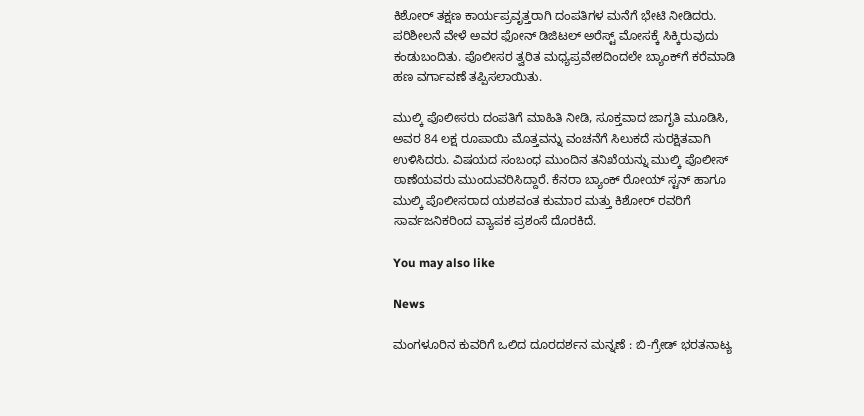ಕಿಶೋರ್ ತಕ್ಷಣ ಕಾರ್ಯಪ್ರವೃತ್ತರಾಗಿ ದಂಪತಿಗಳ ಮನೆಗೆ ಭೇಟಿ ನೀಡಿದರು. ಪರಿಶೀಲನೆ ವೇಳೆ ಅವರ ಫೋನ್‌ ಡಿಜಿಟಲ್ ಅರೆಸ್ಟ್ ಮೋಸಕ್ಕೆ ಸಿಕ್ಕಿರುವುದು ಕಂಡುಬಂದಿತು. ಪೊಲೀಸರ ತ್ವರಿತ ಮಧ್ಯಪ್ರವೇಶದಿಂದಲೇ ಬ್ಯಾಂಕ್‌ಗೆ ಕರೆಮಾಡಿ ಹಣ ವರ್ಗಾವಣೆ ತಪ್ಪಿಸಲಾಯಿತು.

ಮುಲ್ಕಿ ಪೊಲೀಸರು ದಂಪತಿಗೆ ಮಾಹಿತಿ ನೀಡಿ, ಸೂಕ್ತವಾದ ಜಾಗೃತಿ ಮೂಡಿಸಿ, ಅವರ 84 ಲಕ್ಷ ರೂಪಾಯಿ ಮೊತ್ತವನ್ನು ವಂಚನೆಗೆ ಸಿಲುಕದೆ ಸುರಕ್ಷಿತವಾಗಿ ಉಳಿಸಿದರು. ವಿಷಯದ ಸಂಬಂಧ ಮುಂದಿನ ತನಿಖೆಯನ್ನು ಮುಲ್ಕಿ ಪೊಲೀಸ್ ಠಾಣೆಯವರು ಮುಂದುವರಿಸಿದ್ದಾರೆ. ಕೆನರಾ ಬ್ಯಾಂಕ್ ರೋಯ್ ಸ್ಟನ್ ಹಾಗೂ ಮುಲ್ಕಿ ಪೊಲೀಸರಾದ ಯಶವಂತ ಕುಮಾರ ಮತ್ತು ಕಿಶೋರ್ ರವರಿಗೆ ಸಾರ್ವಜನಿಕರಿಂದ ವ್ಯಾಪಕ ಪ್ರಶಂಸೆ ದೊರಕಿದೆ.

You may also like

News

ಮಂಗಳೂರಿನ ಕುವರಿಗೆ ಒಲಿದ ದೂರದರ್ಶನ ಮನ್ನಣೆ : ಬಿ-ಗ್ರೇಡ್ ಭರತನಾಟ್ಯ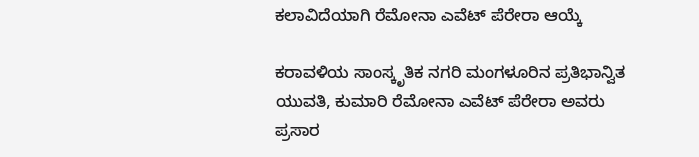ಕಲಾವಿದೆಯಾಗಿ ರೆಮೋನಾ ಎವೆಟ್ ಪೆರೇರಾ ಆಯ್ಕೆ

ಕರಾವಳಿಯ ಸಾಂಸ್ಕೃತಿಕ ನಗರಿ ಮಂಗಳೂರಿನ ಪ್ರತಿಭಾನ್ವಿತ ಯುವತಿ, ಕುಮಾರಿ ರೆಮೋನಾ ಎವೆಟ್ ಪೆರೇರಾ ಅವರು ಪ್ರಸಾರ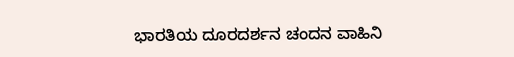ಭಾರತಿಯ ದೂರದರ್ಶನ ಚಂದನ ವಾಹಿನಿ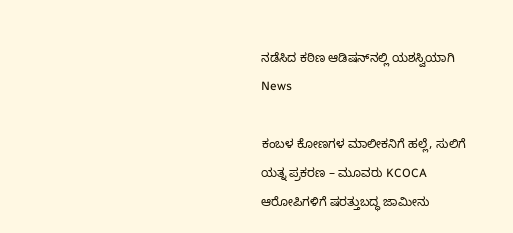ನಡೆಸಿದ ಕಠಿಣ ಆಡಿಷನ್‌ನಲ್ಲಿ ಯಶಸ್ವಿಯಾಗಿ
News

ಕಂಬಳ ಕೋಣಗಳ ಮಾಲೀಕನಿಗೆ ಹಲ್ಲೆ, ಸುಲಿಗೆ ಯತ್ನ ಪ್ರಕರಣ – ಮೂವರು KCOCA ಆರೋಪಿಗಳಿಗೆ ಷರತ್ತುಬದ್ಧ ಜಾಮೀನು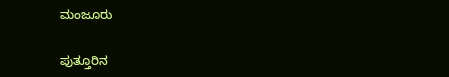ಮಂಜೂರು

ಪುತ್ತೂರಿನ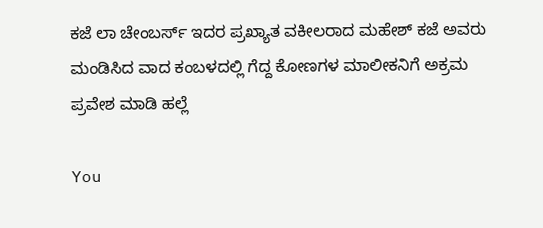ಕಜೆ ಲಾ ಚೇಂಬರ್ಸ್ ಇದರ ಪ್ರಖ್ಯಾತ ವಕೀಲರಾದ ಮಹೇಶ್ ಕಜೆ ಅವರು ಮಂಡಿಸಿದ ವಾದ ಕಂಬಳದಲ್ಲಿ ಗೆದ್ದ ಕೋಣಗಳ ಮಾಲೀಕನಿಗೆ ಅಕ್ರಮ ಪ್ರವೇಶ ಮಾಡಿ ಹಲ್ಲೆ

You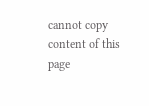cannot copy content of this page